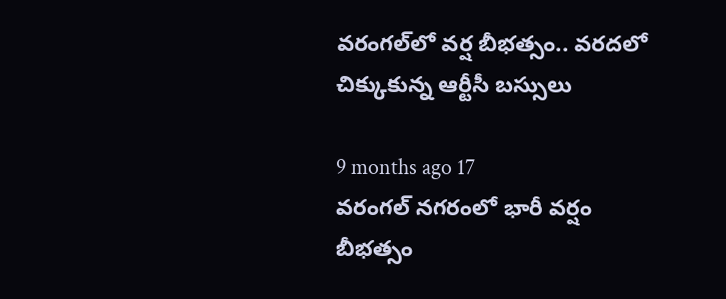వరంగల్‌లో వర్ష బీభత్సం.. వరదలో చిక్కుకున్న ఆర్టీసీ బస్సులు

9 months ago 17
వరంగల్ నగరంలో భారీ వర్షం బీభత్సం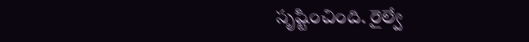సృష్టించింది. రైల్వే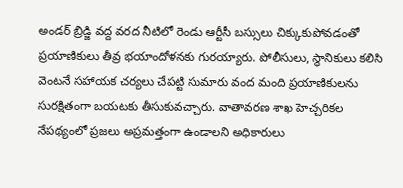అండర్ బ్రిడ్జి వద్ద వరద నీటిలో రెండు ఆర్టీసీ బస్సులు చిక్కుకుపోవడంతో ప్రయాణికులు తీవ్ర భయాందోళనకు గురయ్యారు. పోలీసులు, స్థానికులు కలిసి వెంటనే సహాయక చర్యలు చేపట్టి సుమారు వంద మంది ప్రయాణికులను సురక్షితంగా బయటకు తీసుకువచ్చారు. వాతావరణ శాఖ హెచ్చరికల నేపథ్యంలో ప్రజలు అప్రమత్తంగా ఉండాలని అధికారులు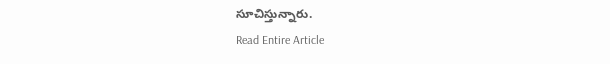సూచిస్తున్నారు.
Read Entire Article